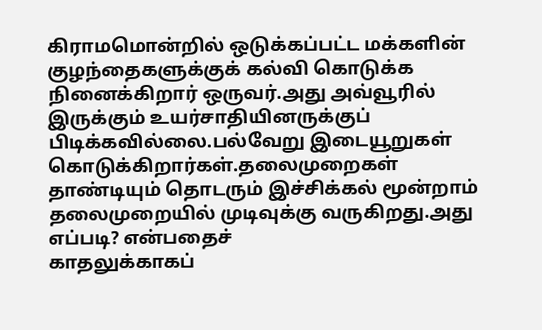கிராமமொன்றில் ஒடுக்கப்பட்ட மக்களின் குழந்தைகளுக்குக் கல்வி கொடுக்க நினைக்கிறார் ஒருவர்.அது அவ்வூரில் இருக்கும் உயர்சாதியினருக்குப் பிடிக்கவில்லை.பல்வேறு இடையூறுகள் கொடுக்கிறார்கள்.தலைமுறைகள் தாண்டியும் தொடரும் இச்சிக்கல் மூன்றாம் தலைமுறையில் முடிவுக்கு வருகிறது.அது எப்படி? என்பதைச்
காதலுக்காகப்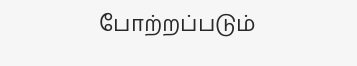போற்றப்படும்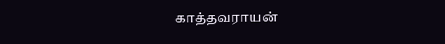காத்தவராயன்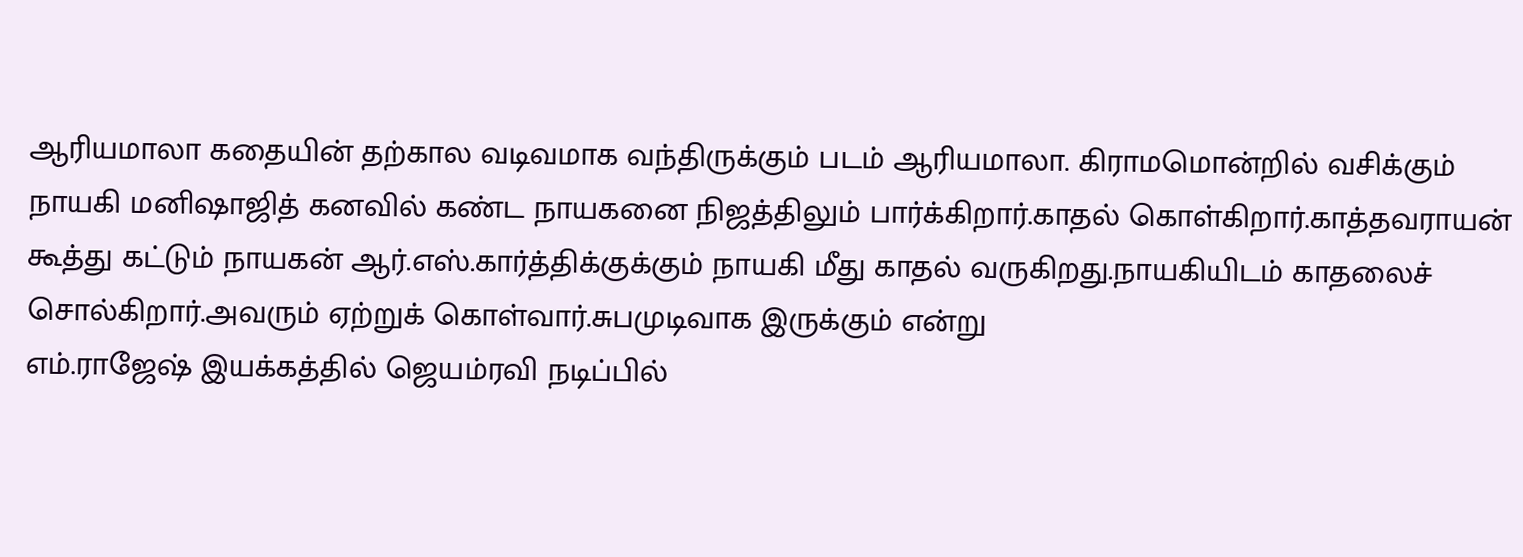ஆரியமாலா கதையின் தற்கால வடிவமாக வந்திருக்கும் படம் ஆரியமாலா. கிராமமொன்றில் வசிக்கும் நாயகி மனிஷாஜித் கனவில் கண்ட நாயகனை நிஜத்திலும் பார்க்கிறார்.காதல் கொள்கிறார்.காத்தவராயன் கூத்து கட்டும் நாயகன் ஆர்.எஸ்.கார்த்திக்குக்கும் நாயகி மீது காதல் வருகிறது.நாயகியிடம் காதலைச் சொல்கிறார்.அவரும் ஏற்றுக் கொள்வார்.சுபமுடிவாக இருக்கும் என்று
எம்.ராஜேஷ் இயக்கத்தில் ஜெயம்ரவி நடிப்பில்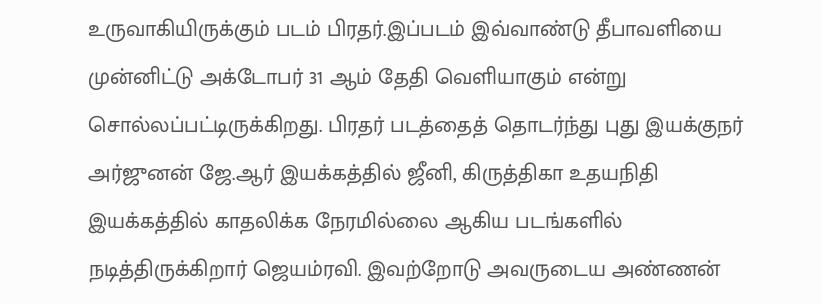உருவாகியிருக்கும் படம் பிரதர்.இப்படம் இவ்வாண்டு தீபாவளியை முன்னிட்டு அக்டோபர் 31 ஆம் தேதி வெளியாகும் என்று சொல்லப்பட்டிருக்கிறது. பிரதர் படத்தைத் தொடர்ந்து புது இயக்குநர் அர்ஜுனன் ஜே.ஆர் இயக்கத்தில் ஜீனி, கிருத்திகா உதயநிதி இயக்கத்தில் காதலிக்க நேரமில்லை ஆகிய படங்களில் நடித்திருக்கிறார் ஜெயம்ரவி. இவற்றோடு அவருடைய அண்ணன்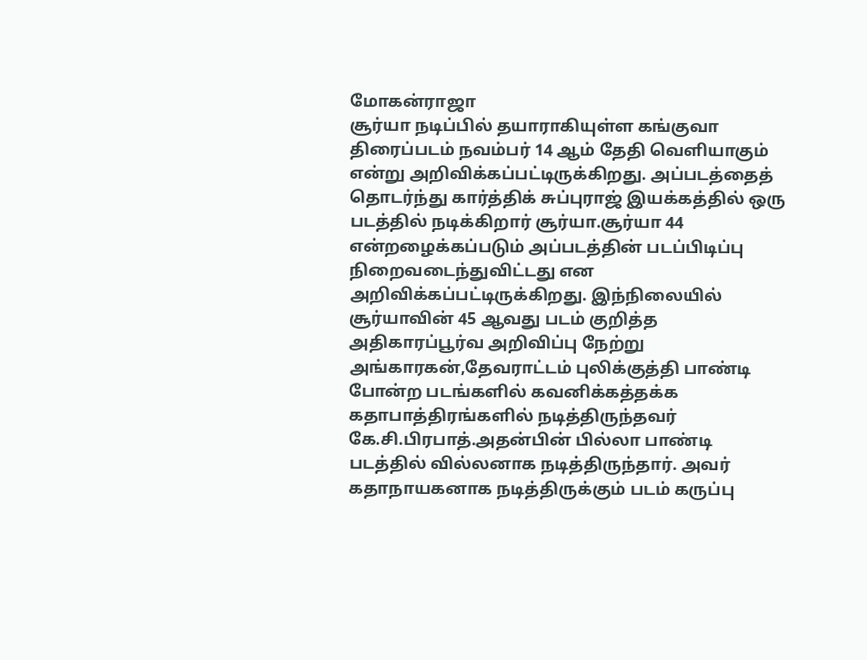மோகன்ராஜா
சூர்யா நடிப்பில் தயாராகியுள்ள கங்குவா திரைப்படம் நவம்பர் 14 ஆம் தேதி வெளியாகும் என்று அறிவிக்கப்பட்டிருக்கிறது. அப்படத்தைத் தொடர்ந்து கார்த்திக் சுப்புராஜ் இயக்கத்தில் ஒரு படத்தில் நடிக்கிறார் சூர்யா.சூர்யா 44 என்றழைக்கப்படும் அப்படத்தின் படப்பிடிப்பு நிறைவடைந்துவிட்டது என அறிவிக்கப்பட்டிருக்கிறது. இந்நிலையில் சூர்யாவின் 45 ஆவது படம் குறித்த அதிகாரப்பூர்வ அறிவிப்பு நேற்று
அங்காரகன்,தேவராட்டம் புலிக்குத்தி பாண்டி போன்ற படங்களில் கவனிக்கத்தக்க கதாபாத்திரங்களில் நடித்திருந்தவர் கே.சி.பிரபாத்.அதன்பின் பில்லா பாண்டி படத்தில் வில்லனாக நடித்திருந்தார். அவர் கதாநாயகனாக நடித்திருக்கும் படம் கருப்பு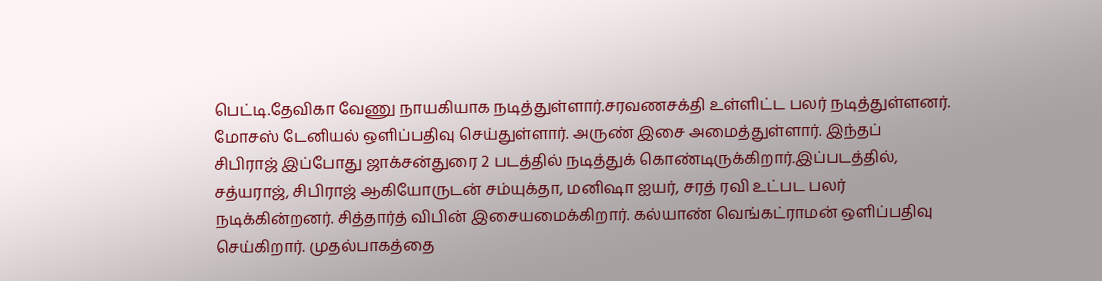பெட்டி.தேவிகா வேணு நாயகியாக நடித்துள்ளார்.சரவணசக்தி உள்ளிட்ட பலர் நடித்துள்ளனர். மோசஸ் டேனியல் ஒளிப்பதிவு செய்துள்ளார். அருண் இசை அமைத்துள்ளார். இந்தப்
சிபிராஜ் இப்போது ஜாக்சன்துரை 2 படத்தில் நடித்துக் கொண்டிருக்கிறார்.இப்படத்தில், சத்யராஜ், சிபிராஜ் ஆகியோருடன் சம்யுக்தா, மனிஷா ஐயர், சரத் ரவி உட்பட பலர் நடிக்கின்றனர். சித்தார்த் விபின் இசையமைக்கிறார். கல்யாண் வெங்கட்ராமன் ஒளிப்பதிவு செய்கிறார். முதல்பாகத்தை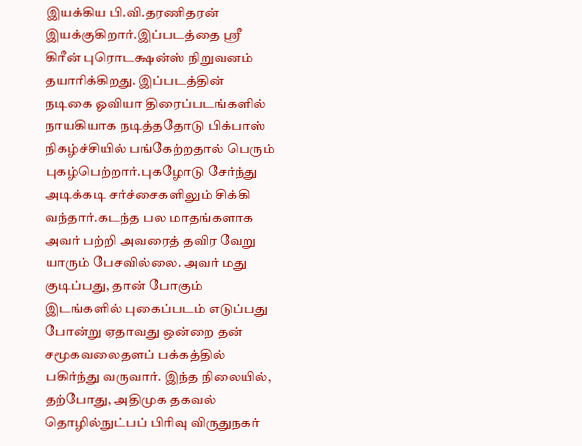இயக்கிய பி.வி.தரணிதரன் இயக்குகிறார்.இப்படத்தை ஸ்ரீ கிரீன் புரொடக்ஷன்ஸ் நிறுவனம் தயாரிக்கிறது. இப்படத்தின்
நடிகை ஓவியா திரைப்படங்களில் நாயகியாக நடித்ததோடு பிக்பாஸ் நிகழ்ச்சியில் பங்கேற்றதால் பெரும் புகழ்பெற்றார்.புகழோடு சேர்ந்து அடிக்கடி சர்ச்சைகளிலும் சிக்கி வந்தார்.கடந்த பல மாதங்களாக அவர் பற்றி அவரைத் தவிர வேறு யாரும் பேசவில்லை. அவர் மது குடிப்பது, தான் போகும் இடங்களில் புகைப்படம் எடுப்பது போன்று ஏதாவது ஒன்றை தன் சமூகவலைதளப் பக்கத்தில் பகிர்ந்து வருவார். இந்த நிலையில்,
தற்போது, அதிமுக தகவல் தொழில்நுட்பப் பிரிவு விருதுநகர்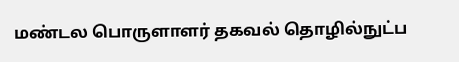மண்டல பொருளாளர் தகவல் தொழில்நுட்ப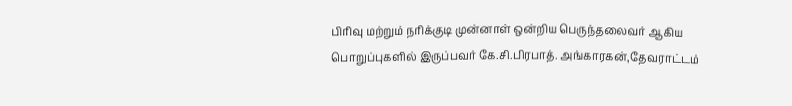பிரிவு மற்றும் நரிக்குடி முன்னாள் ஒன்றிய பெருந்தலைவர் ஆகிய பொறுப்புகளில் இருப்பவர் கே.சி.பிரபாத். அங்காரகன்,தேவராட்டம்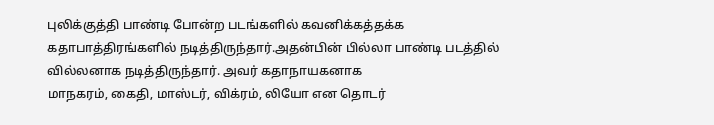புலிக்குத்தி பாண்டி போன்ற படங்களில் கவனிக்கத்தக்க கதாபாத்திரங்களில் நடித்திருந்தார்.அதன்பின் பில்லா பாண்டி படத்தில் வில்லனாக நடித்திருந்தார். அவர் கதாநாயகனாக
மாநகரம், கைதி, மாஸ்டர், விக்ரம், லியோ என தொடர்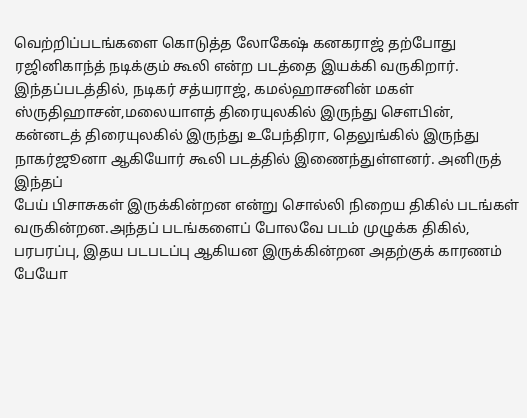வெற்றிப்படங்களை கொடுத்த லோகேஷ் கனகராஜ் தற்போது ரஜினிகாந்த் நடிக்கும் கூலி என்ற படத்தை இயக்கி வருகிறார். இந்தப்படத்தில், நடிகர் சத்யராஜ், கமல்ஹாசனின் மகள் ஸ்ருதிஹாசன்,மலையாளத் திரையுலகில் இருந்து சௌபின், கன்னடத் திரையுலகில் இருந்து உபேந்திரா, தெலுங்கில் இருந்து நாகர்ஜூனா ஆகியோர் கூலி படத்தில் இணைந்துள்ளனர். அனிருத் இந்தப்
பேய் பிசாசுகள் இருக்கின்றன என்று சொல்லி நிறைய திகில் படங்கள் வருகின்றன.அந்தப் படங்களைப் போலவே படம் முழுக்க திகில், பரபரப்பு, இதய படபடப்பு ஆகியன இருக்கின்றன அதற்குக் காரணம் பேயோ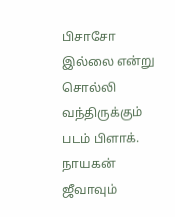பிசாசோ இல்லை என்று சொல்லி வந்திருக்கும் படம் பிளாக். நாயகன் ஜீவாவும்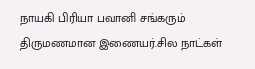நாயகி பிரியா பவானி சங்கரும் திருமணமான இணையர்.சில நாட்கள்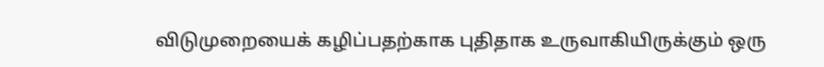விடுமுறையைக் கழிப்பதற்காக புதிதாக உருவாகியிருக்கும் ஒரு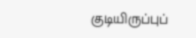குடியிருப்புப்